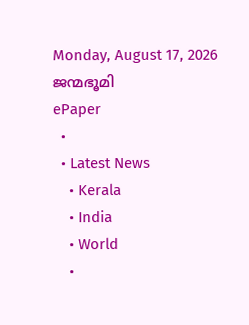Monday, August 17, 2026
ജന്മഭൂമി
ePaper
  •
  • Latest News
    • Kerala
    • India
    • World
    •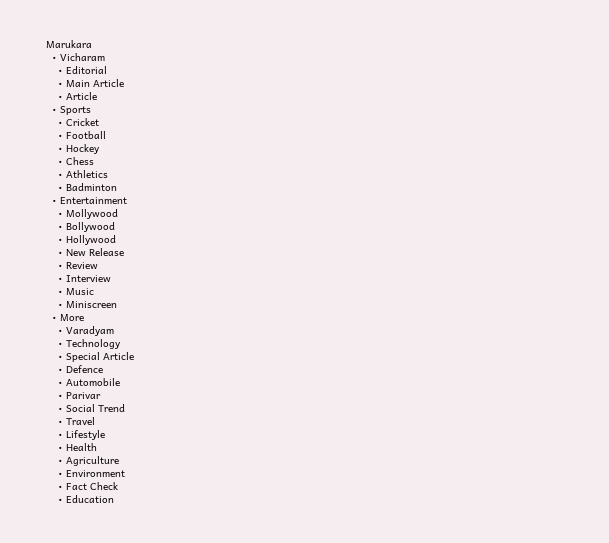Marukara
  • Vicharam
    • Editorial
    • Main Article
    • Article
  • Sports
    • Cricket
    • Football
    • Hockey
    • Chess
    • Athletics
    • Badminton
  • Entertainment
    • Mollywood
    • Bollywood
    • Hollywood
    • New Release
    • Review
    • Interview
    • Music
    • Miniscreen
  • More
    • Varadyam
    • Technology
    • Special Article
    • Defence
    • Automobile
    • Parivar
    • Social Trend
    • Travel
    • Lifestyle
    • Health
    • Agriculture
    • Environment
    • Fact Check
    • Education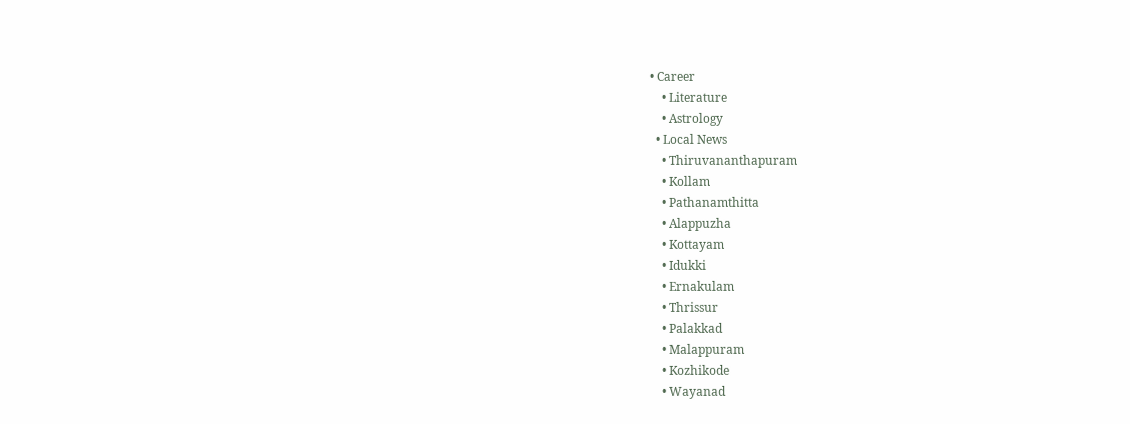• Career
    • Literature
    • Astrology
  • Local News
    • Thiruvananthapuram
    • Kollam
    • Pathanamthitta
    • Alappuzha
    • Kottayam
    • Idukki
    • Ernakulam
    • Thrissur
    • Palakkad
    • Malappuram
    • Kozhikode
    • Wayanad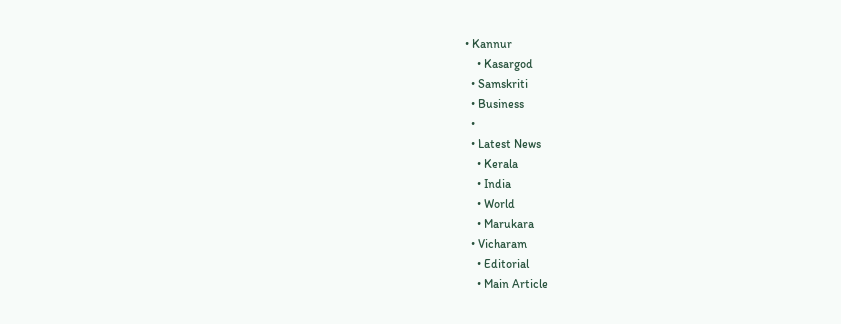• Kannur
    • Kasargod
  • Samskriti
  • Business
  •
  • Latest News
    • Kerala
    • India
    • World
    • Marukara
  • Vicharam
    • Editorial
    • Main Article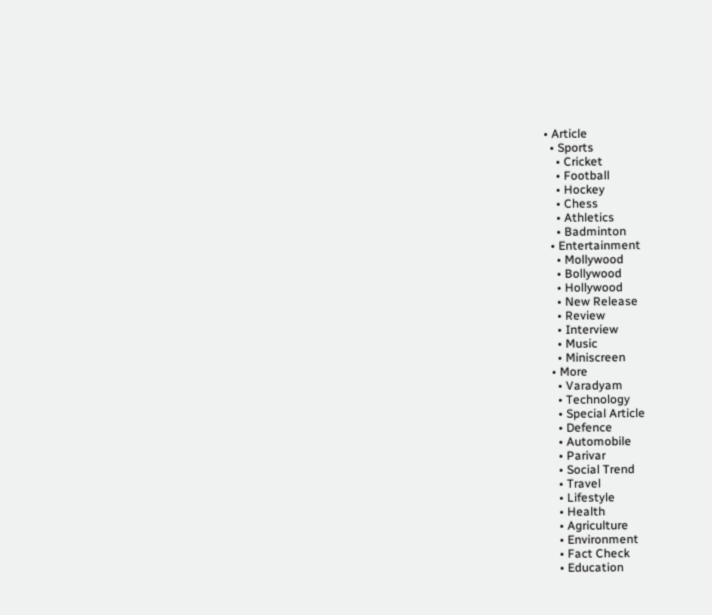• Article
  • Sports
    • Cricket
    • Football
    • Hockey
    • Chess
    • Athletics
    • Badminton
  • Entertainment
    • Mollywood
    • Bollywood
    • Hollywood
    • New Release
    • Review
    • Interview
    • Music
    • Miniscreen
  • More
    • Varadyam
    • Technology
    • Special Article
    • Defence
    • Automobile
    • Parivar
    • Social Trend
    • Travel
    • Lifestyle
    • Health
    • Agriculture
    • Environment
    • Fact Check
    • Education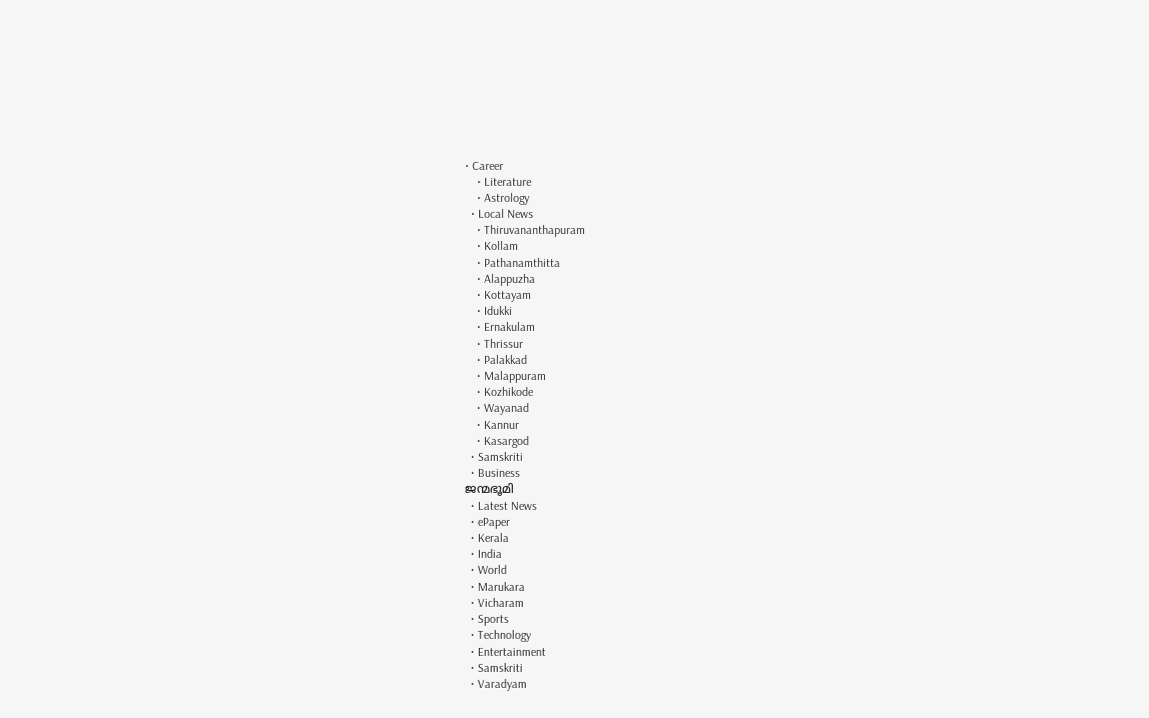• Career
    • Literature
    • Astrology
  • Local News
    • Thiruvananthapuram
    • Kollam
    • Pathanamthitta
    • Alappuzha
    • Kottayam
    • Idukki
    • Ernakulam
    • Thrissur
    • Palakkad
    • Malappuram
    • Kozhikode
    • Wayanad
    • Kannur
    • Kasargod
  • Samskriti
  • Business
ജന്മഭൂമി
  • Latest News
  • ePaper
  • Kerala
  • India
  • World
  • Marukara
  • Vicharam
  • Sports
  • Technology
  • Entertainment
  • Samskriti
  • Varadyam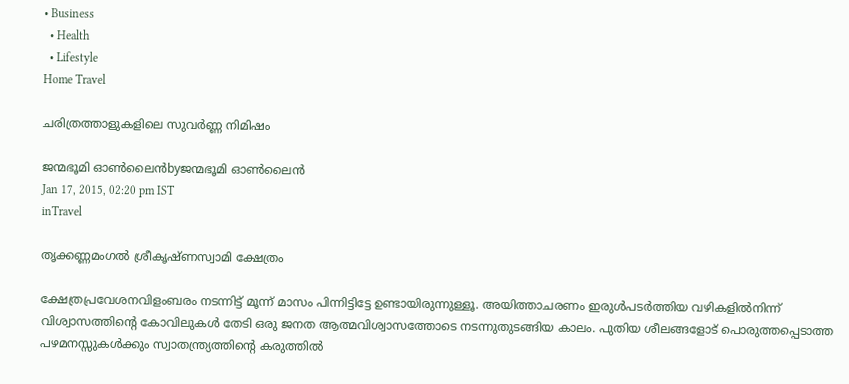• Business
  • Health
  • Lifestyle
Home Travel

ചരിത്രത്താളുകളിലെ സുവര്‍ണ്ണ നിമിഷം

ജന്മഭൂമി ഓണ്‍ലൈന്‍byജന്മഭൂമി ഓണ്‍ലൈന്‍
Jan 17, 2015, 02:20 pm IST
inTravel

തൃക്കണ്ണമംഗല്‍ ശ്രീകൃഷ്ണസ്വാമി ക്ഷേത്രം

ക്ഷേത്രപ്രവേശനവിളംബരം നടന്നിട്ട് മൂന്ന് മാസം പിന്നിട്ടിട്ടേ ഉണ്ടായിരുന്നുള്ളൂ. അയിത്താചരണം ഇരുള്‍പടര്‍ത്തിയ വഴികളില്‍നിന്ന് വിശ്വാസത്തിന്റെ കോവിലുകള്‍ തേടി ഒരു ജനത ആത്മവിശ്വാസത്തോടെ നടന്നുതുടങ്ങിയ കാലം. പുതിയ ശീലങ്ങളോട് പൊരുത്തപ്പെടാത്ത പഴമനസ്സുകള്‍ക്കും സ്വാതന്ത്ര്യത്തിന്റെ കരുത്തില്‍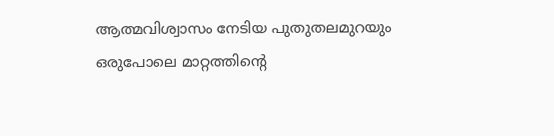ആത്മവിശ്വാസം നേടിയ പുതുതലമുറയും ഒരുപോലെ മാറ്റത്തിന്റെ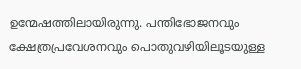ഉന്മേഷത്തിലായിരുന്നു. പന്തിഭോജനവും ക്ഷേത്രപ്രവേശനവും പൊതുവഴിയിലൂടയുള്ള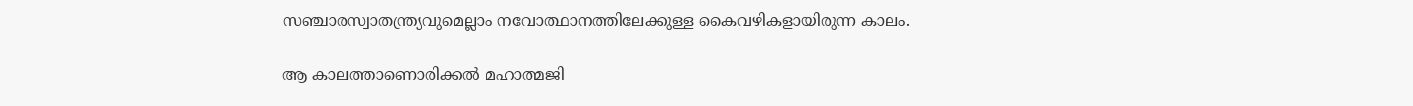സഞ്ചാരസ്വാതന്ത്ര്യവുമെല്ലാം നവോത്ഥാനത്തിലേക്കുള്ള കൈവഴികളായിരുന്ന കാലം.

ആ കാലത്താണൊരിക്കല്‍ മഹാത്മജി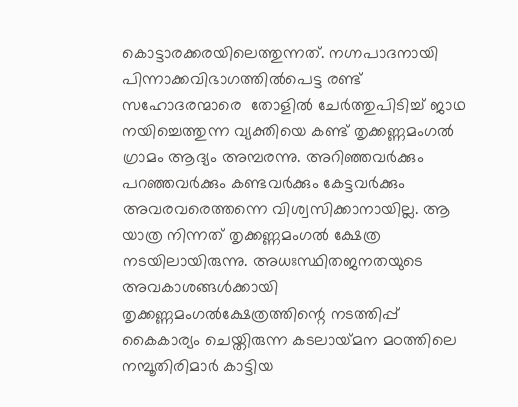കൊട്ടാരക്കരയിലെത്തുന്നത്. നഗ്നപാദനായി പിന്നാക്കവിഭാഗത്തില്‍പെട്ട രണ്ട് സഹോദരന്മാരെ  തോളില്‍ ചേര്‍ത്തുപിടിച്ച് ജാഥ നയിച്ചെത്തുന്ന വ്യക്തിയെ കണ്ട് തൃക്കണ്ണമംഗല്‍ ഗ്രാമം ആദ്യം അമ്പരന്നു. അറിഞ്ഞവര്‍ക്കും പറഞ്ഞവര്‍ക്കും കണ്ടവര്‍ക്കും കേട്ടവര്‍ക്കും അവരവരെത്തന്നെ വിശ്വസിക്കാനായില്ല. ആ യാത്ര നിന്നത് തൃക്കണ്ണമംഗല്‍ ക്ഷേത്ര നടയിലായിരുന്നു. അധഃസ്ഥിതജനതയുടെ അവകാശങ്ങള്‍ക്കായി തൃക്കണ്ണമംഗല്‍ക്ഷേത്രത്തിന്റെ നടത്തിപ്പ് കൈകാര്യം ചെയ്തിരുന്ന കടലായ്‌മന മഠത്തിലെ നമ്പൂതിരിമാര്‍ കാട്ടിയ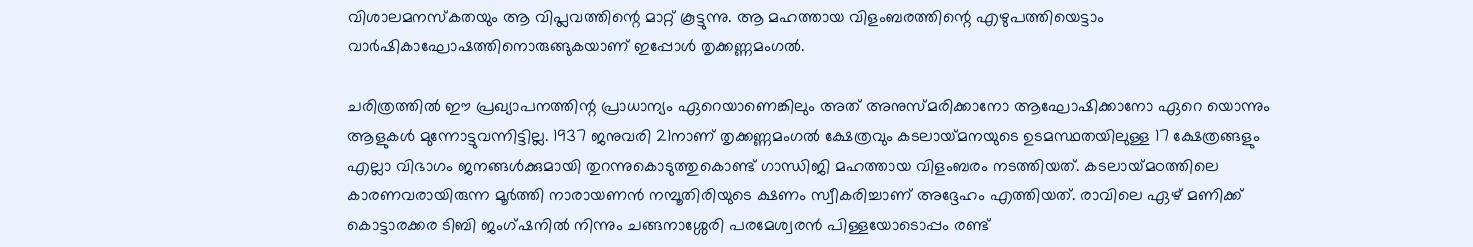വിശാലമനസ്‌കതയും ആ വിപ്ലവത്തിന്റെ മാറ്റ് കൂട്ടുന്നു. ആ മഹത്തായ വിളംബരത്തിന്റെ എഴുപത്തിയെട്ടാം വാര്‍ഷികാഘോഷത്തിനൊരുങ്ങുകയാണ് ഇപ്പോള്‍ തൃക്കണ്ണമംഗല്‍.

ചരിത്രത്തില്‍ ഈ പ്രഖ്യാപനത്തിന്റ പ്രാധാന്യം ഏറെയാണെങ്കിലും അത് അനുസ്മരിക്കാനോ ആഘോഷിക്കാനോ ഏറെ യൊന്നും ആളുകള്‍ മുന്നോട്ടുവന്നിട്ടില്ല. 1937 ജനുവരി 21നാണ് തൃക്കണ്ണമംഗല്‍ ക്ഷേത്രവും കടലായ്‌മനയുടെ ഉടമസ്ഥതയിലുള്ള 17 ക്ഷേത്രങ്ങളും എല്ലാ വിഭാഗം ജനങ്ങള്‍ക്കുമായി തുറന്നുകൊടുത്തുകൊണ്ട് ഗാന്ധിജി മഹത്തായ വിളംബരം നടത്തിയത്. കടലായ്‌മഠത്തിലെ കാരണവരായിരുന്ന മൂര്‍ത്തി നാരായണന്‍ നമ്പൂതിരിയുടെ ക്ഷണം സ്വീകരിച്ചാണ് അദ്ദേഹം എത്തിയത്. രാവിലെ ഏഴ് മണിക്ക് കൊട്ടാരക്കര ടിബി ജംഗ്ഷനില്‍ നിന്നും ചങ്ങനാശ്ശേരി പരമേശ്വരന്‍ പിള്ളയോടൊപ്പം രണ്ട്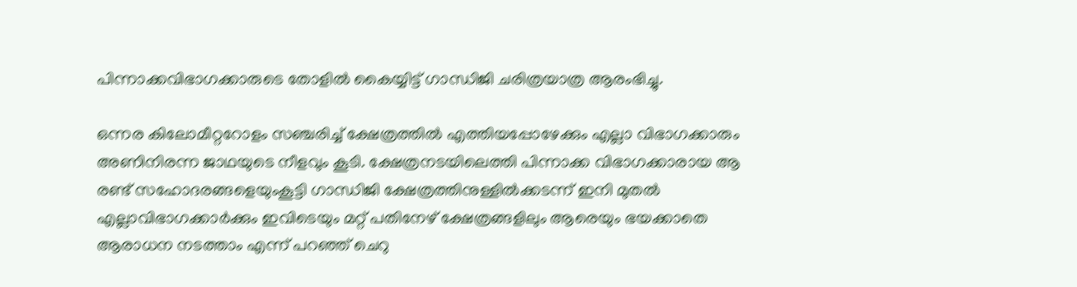പിന്നാക്കവിഭാഗക്കാരുടെ തോളില്‍ കൈയ്യിട്ട് ഗാന്ധിജി ചരിത്രയാത്ര ആരംഭിച്ചു.

ഒന്നര കിലോമീറ്ററോളം സഞ്ചരിച്ച് ക്ഷേത്രത്തില്‍ എത്തിയപ്പോഴേക്കും എല്ലാ വിഭാഗക്കാരും അണിനിരന്ന ജാഥയുടെ നീളവും കൂടി. ക്ഷേത്രനടയിലെത്തി പിന്നാക്ക വിഭാഗക്കാരായ ആ രണ്ട് സഹോദരങ്ങളെയുംകൂട്ടി ഗാന്ധിജി ക്ഷേത്രത്തിനുള്ളില്‍ക്കടന്ന് ഇനി മുതല്‍ എല്ലാവിഭാഗക്കാര്‍ക്കും ഇവിടെയും മറ്റ് പതിനേഴ് ക്ഷേത്രങ്ങളിലും ആരെയും ഭയക്കാതെ ആരാധന നടത്താം എന്ന് പറഞ്ഞ് ചെറു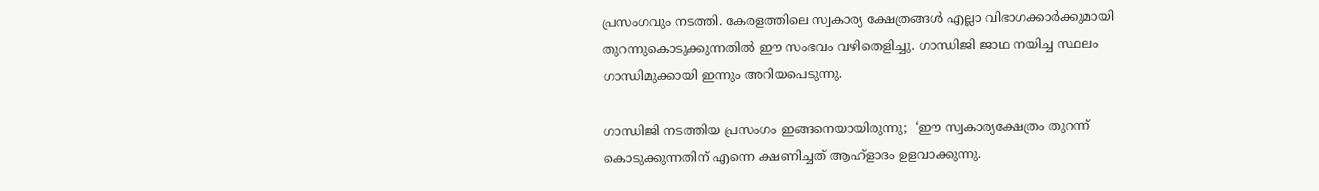പ്രസംഗവും നടത്തി. കേരളത്തിലെ സ്വകാര്യ ക്ഷേത്രങ്ങള്‍ എല്ലാ വിഭാഗക്കാര്‍ക്കുമായി തുറന്നുകൊടുക്കുന്നതില്‍ ഈ സംഭവം വഴിതെളിച്ചു. ഗാന്ധിജി ജാഥ നയിച്ച സ്ഥലം ഗാന്ധിമുക്കായി ഇന്നും അറിയപെടുന്നു.

ഗാന്ധിജി നടത്തിയ പ്രസംഗം ഇങ്ങനെയായിരുന്നു;  ‘ഈ സ്വകാര്യക്ഷേത്രം തുറന്ന് കൊടുക്കുന്നതിന് എന്നെ ക്ഷണിച്ചത് ആഹ്‌ളാദം ഉളവാക്കുന്നു.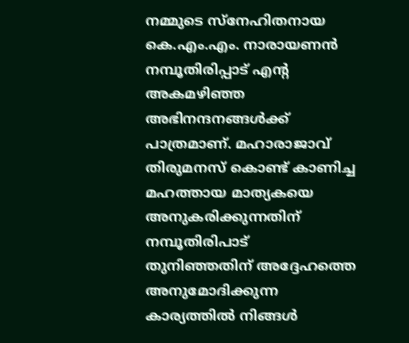നമ്മുടെ സ്‌നേഹിതനായ കെ.എം.എം. നാരായണന്‍ നമ്പൂതിരിപ്പാട് എന്റ അകമഴിഞ്ഞ അഭിനന്ദനങ്ങള്‍ക്ക് പാത്രമാണ്. മഹാരാജാവ് തിരുമനസ് കൊണ്ട് കാണിച്ച മഹത്തായ മാത്യകയെ അനുകരിക്കുന്നതിന് നമ്പൂതിരിപാട് തുനിഞ്ഞതിന് അദ്ദേഹത്തെ അനുമോദിക്കുന്ന കാര്യത്തില്‍ നിങ്ങള്‍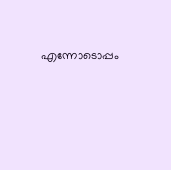എന്നോടൊപ്പം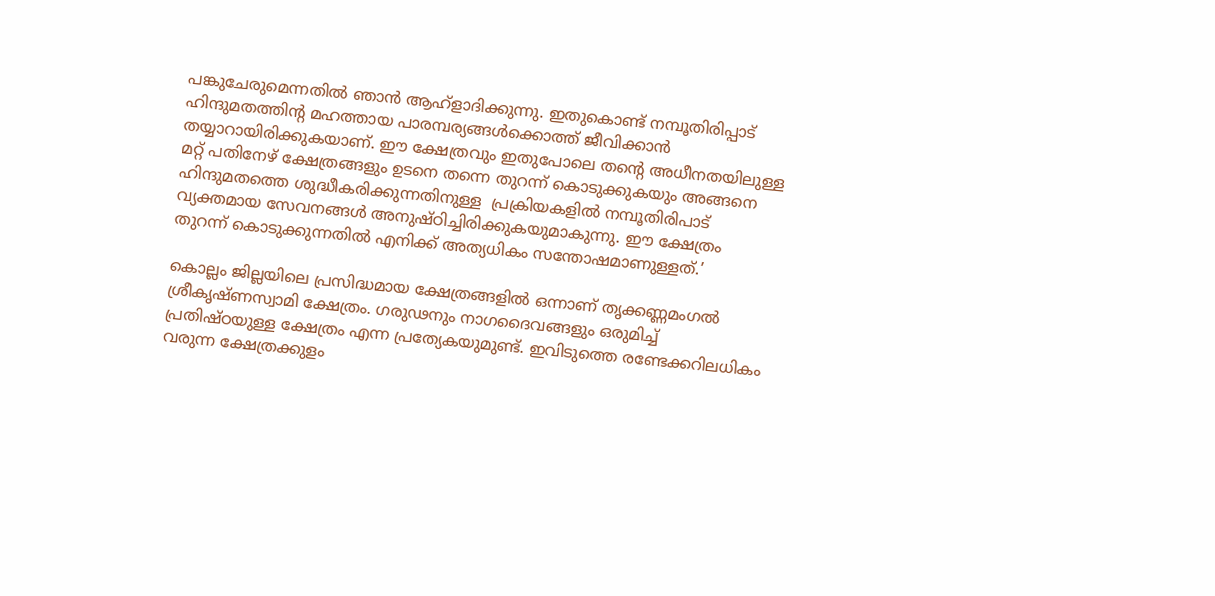പങ്കുചേരുമെന്നതില്‍ ഞാന്‍ ആഹ്‌ളാദിക്കുന്നു. ഇതുകൊണ്ട് നമ്പൂതിരിപ്പാട് ഹിന്ദുമതത്തിന്റ മഹത്തായ പാരമ്പര്യങ്ങള്‍ക്കൊത്ത് ജീവിക്കാന്‍ തയ്യാറായിരിക്കുകയാണ്. ഈ ക്ഷേത്രവും ഇതുപോലെ തന്റെ അധീനതയിലുള്ള മറ്റ് പതിനേഴ് ക്ഷേത്രങ്ങളും ഉടനെ തന്നെ തുറന്ന് കൊടുക്കുകയും അങ്ങനെ ഹിന്ദുമതത്തെ ശുദ്ധീകരിക്കുന്നതിനുള്ള  പ്രക്രിയകളില്‍ നമ്പൂതിരിപാട് വ്യക്തമായ സേവനങ്ങള്‍ അനുഷ്ഠിച്ചിരിക്കുകയുമാകുന്നു. ഈ ക്ഷേത്രം തുറന്ന് കൊടുക്കുന്നതില്‍ എനിക്ക് അത്യധികം സന്തോഷമാണുള്ളത്.’

കൊല്ലം ജില്ലയിലെ പ്രസിദ്ധമായ ക്ഷേത്രങ്ങളില്‍ ഒന്നാണ് തൃക്കണ്ണമംഗല്‍ ശ്രീകൃഷ്ണസ്വാമി ക്ഷേത്രം. ഗരുഢനും നാഗദൈവങ്ങളും ഒരുമിച്ച് പ്രതിഷ്ഠയുള്ള ക്ഷേത്രം എന്ന പ്രത്യേകയുമുണ്ട്. ഇവിടുത്തെ രണ്ടേക്കറിലധികം വരുന്ന ക്ഷേത്രക്കുളം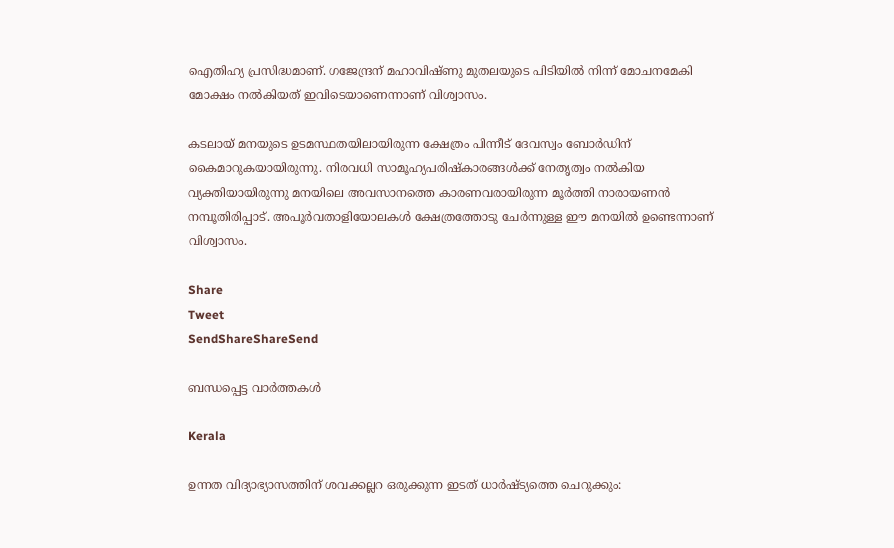ഐതിഹ്യ പ്രസിദ്ധമാണ്. ഗജേന്ദ്രന് മഹാവിഷ്ണു മുതലയുടെ പിടിയില്‍ നിന്ന് മോചനമേകി മോക്ഷം നല്‍കിയത് ഇവിടെയാണെന്നാണ് വിശ്വാസം.

കടലായ് മനയുടെ ഉടമസ്ഥതയിലായിരുന്ന ക്ഷേത്രം പിന്നീട് ദേവസ്വം ബോര്‍ഡിന് കൈമാറുകയായിരുന്നു. നിരവധി സാമൂഹ്യപരിഷ്‌കാരങ്ങള്‍ക്ക് നേതൃത്വം നല്‍കിയ വ്യക്തിയായിരുന്നു മനയിലെ അവസാനത്തെ കാരണവരായിരുന്ന മൂര്‍ത്തി നാരായണന്‍ നമ്പൂതിരിപ്പാട്. അപൂര്‍വതാളിയോലകള്‍ ക്ഷേത്രത്തോടു ചേര്‍ന്നുള്ള ഈ മനയില്‍ ഉണ്ടെന്നാണ് വിശ്വാസം.

Share
Tweet
SendShareShareSend

ബന്ധപ്പെട്ട വാര്‍ത്തകള്‍

Kerala

ഉന്നത വിദ്യാഭ്യാസത്തിന് ശവക്കല്ലറ ഒരുക്കുന്ന ഇടത് ധാര്‍ഷ്ട്യത്തെ ചെറുക്കും: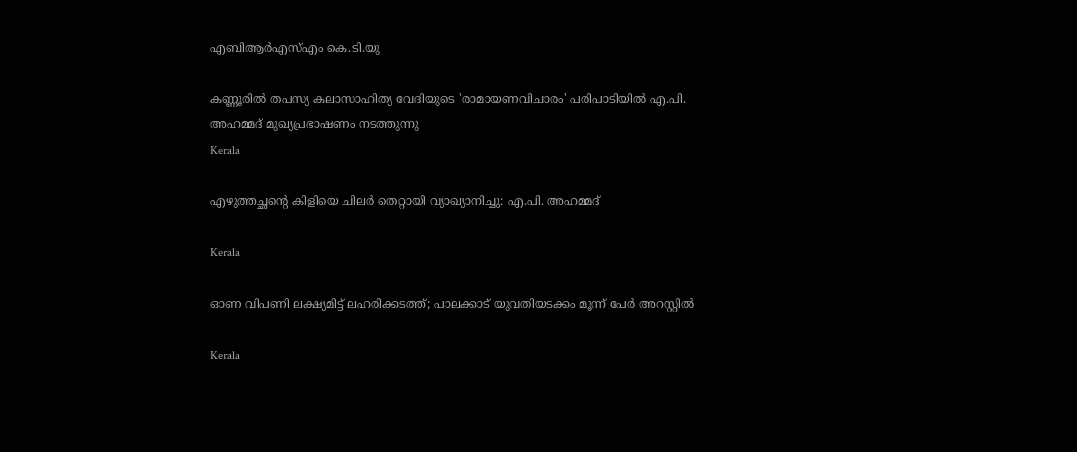എബിആര്‍എസ്എം കെ.ടി.യു

കണ്ണൂരില്‍ തപസ്യ കലാസാഹിത്യ വേദിയുടെ 'രാമായണവിചാരം' പരിപാടിയില്‍ എ.പി. അഹമ്മദ് മുഖ്യപ്രഭാഷണം നടത്തുന്നു
Kerala

എഴുത്തച്ഛന്റെ കിളിയെ ചിലര്‍ തെറ്റായി വ്യാഖ്യാനിച്ചു: എ.പി. അഹമ്മദ്

Kerala

ഓണ വിപണി ലക്ഷ്യമിട്ട് ലഹരിക്കടത്ത്; പാലക്കാട് യുവതിയടക്കം മൂന്ന് പേര്‍ അറസ്റ്റില്‍

Kerala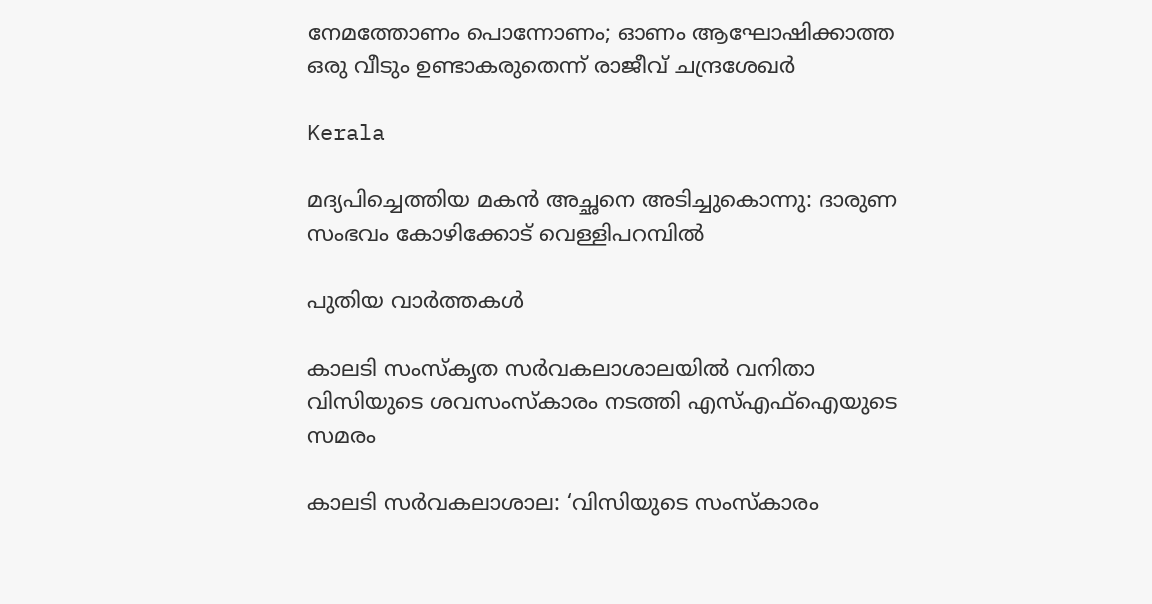നേമത്തോണം പൊന്നോണം; ഓണം ആഘോഷിക്കാത്ത ഒരു വീടും ഉണ്ടാകരുതെന്ന് രാജീവ് ചന്ദ്രശേഖര്‍

Kerala

മദ്യപിച്ചെത്തിയ മകൻ അച്ഛനെ അടിച്ചുകൊന്നു: ദാരുണ സംഭവം കോഴിക്കോട് വെള്ളിപറമ്പിൽ

പുതിയ വാര്‍ത്തകള്‍

കാലടി സംസ്‌കൃത സര്‍വകലാശാലയില്‍ വനിതാ വിസിയുടെ ശവസംസ്‌കാരം നടത്തി എസ്എഫ്‌ഐയുടെ സമരം

കാലടി സര്‍വകലാശാല: ‘വിസിയുടെ സംസ്‌കാരം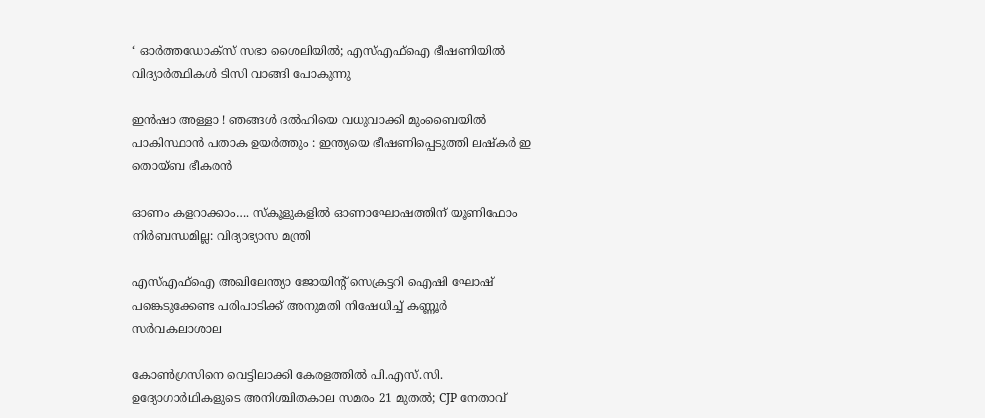‘ ഓര്‍ത്തഡോക്‌സ് സഭാ ശൈലിയില്‍; എസ്എഫ്‌ഐ ഭീഷണിയില്‍ വിദ്യാര്‍ത്ഥികള്‍ ടിസി വാങ്ങി പോകുന്നു

ഇൻഷാ അള്ളാ ! ഞങ്ങൾ ദൽഹിയെ വധുവാക്കി മുംബൈയിൽ പാകിസ്ഥാൻ പതാക ഉയർത്തും : ഇന്ത്യയെ ഭീഷണിപ്പെടുത്തി ലഷ്കർ ഇ തൊയ്ബ ഭീകരൻ

ഓണം കളറാക്കാം…. സ്കൂളുകളില്‍ ഓണാഘോഷത്തിന് യൂണിഫോം നിര്‍ബന്ധമില്ല: വിദ്യാഭ്യാസ മന്ത്രി

എസ്എഫ്‌ഐ അഖിലേന്ത്യാ ജോയിന്റ് സെക്രട്ടറി ഐഷി ഘോഷ് പങ്കെടുക്കേണ്ട പരിപാടിക്ക് അനുമതി നിഷേധിച്ച് കണ്ണൂര്‍ സര്‍വകലാശാല

കോൺഗ്രസിനെ വെട്ടിലാക്കി കേരളത്തിൽ പി.എസ്.സി. ഉദ്യോഗാർഥികളുടെ അനിശ്ചിതകാല സമരം 21 മുതൽ; CJP നേതാവ്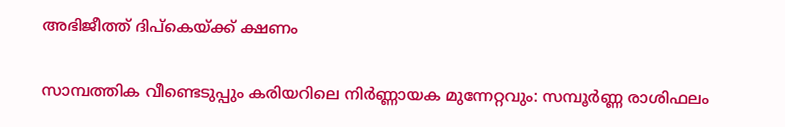അഭിജീത്ത് ദിപ്‌കെയ്‌ക്ക് ക്ഷണം

സാമ്പത്തിക വീണ്ടെടുപ്പും കരിയറിലെ നിർണ്ണായക മുന്നേറ്റവും: സമ്പൂർണ്ണ രാശിഫലം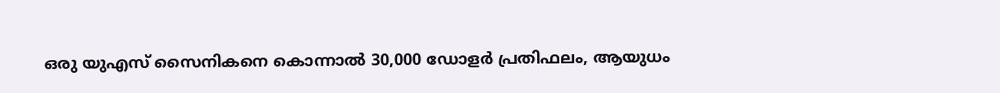ഒരു യുഎസ് സൈനികനെ കൊന്നാൽ 30,000 ഡോളർ പ്രതിഫലം, ആയുധം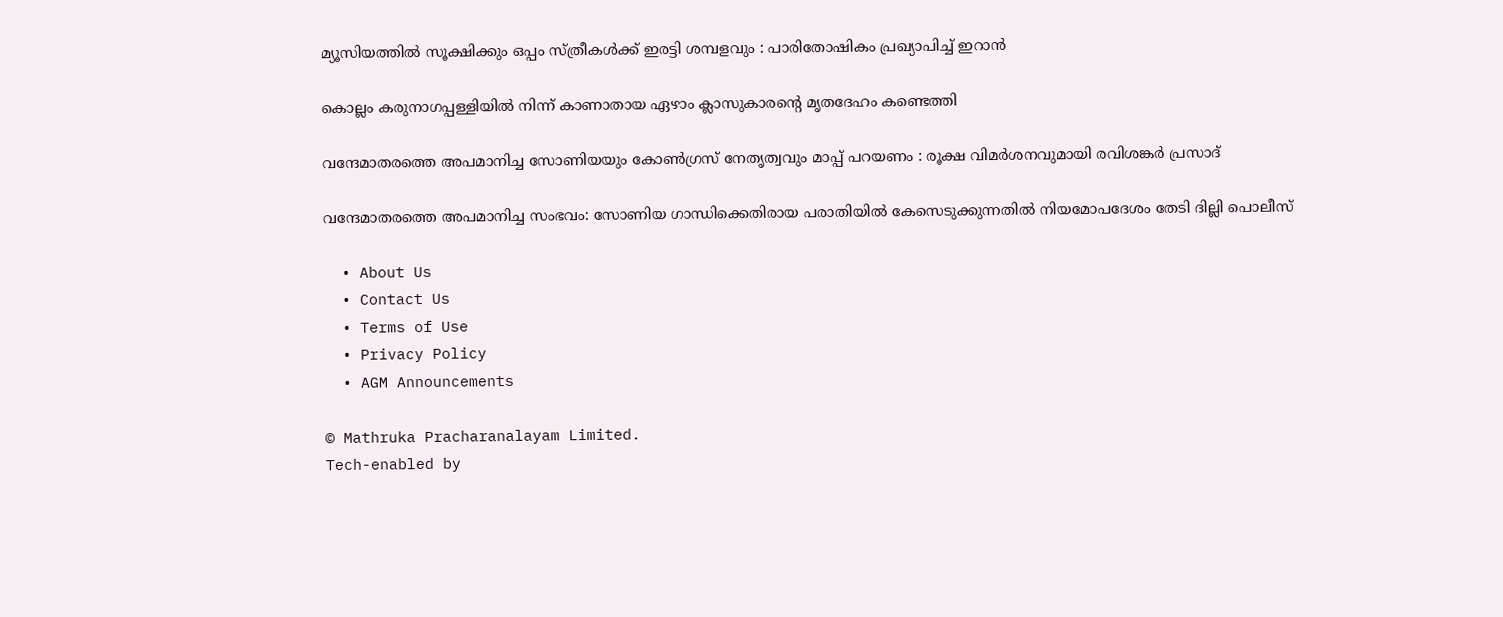മ്യൂസിയത്തിൽ സൂക്ഷിക്കും ഒപ്പം സ്ത്രീകൾക്ക് ഇരട്ടി ശമ്പളവും : പാരിതോഷികം പ്രഖ്യാപിച്ച് ഇറാൻ

കൊല്ലം കരുനാഗപ്പള്ളിയില്‍ നിന്ന് കാണാതായ ഏഴാം ക്ലാസുകാരന്റെ മൃതദേഹം കണ്ടെത്തി

വന്ദേമാതരത്തെ അപമാനിച്ച സോണിയയും കോൺഗ്രസ് നേതൃത്വവും മാപ്പ് പറയണം : രൂക്ഷ വിമർശനവുമായി രവിശങ്കർ പ്രസാദ്

വന്ദേമാതരത്തെ അപമാനിച്ച സംഭവം: സോണിയ ഗാന്ധിക്കെതിരായ പരാതിയിൽ കേസെടുക്കുന്നതിൽ നിയമോപദേശം തേടി ദില്ലി പൊലീസ്

  • About Us
  • Contact Us
  • Terms of Use
  • Privacy Policy
  • AGM Announcements

© Mathruka Pracharanalayam Limited.
Tech-enabled by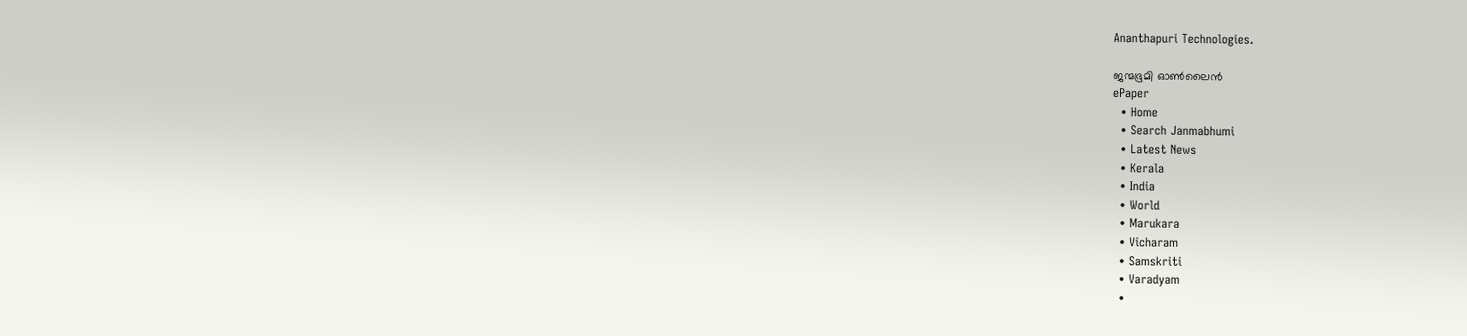Ananthapuri Technologies.

ജന്മഭൂമി ഓണ്‍ലൈന്‍
ePaper
  • Home
  • Search Janmabhumi
  • Latest News
  • Kerala
  • India
  • World
  • Marukara
  • Vicharam
  • Samskriti
  • Varadyam
  •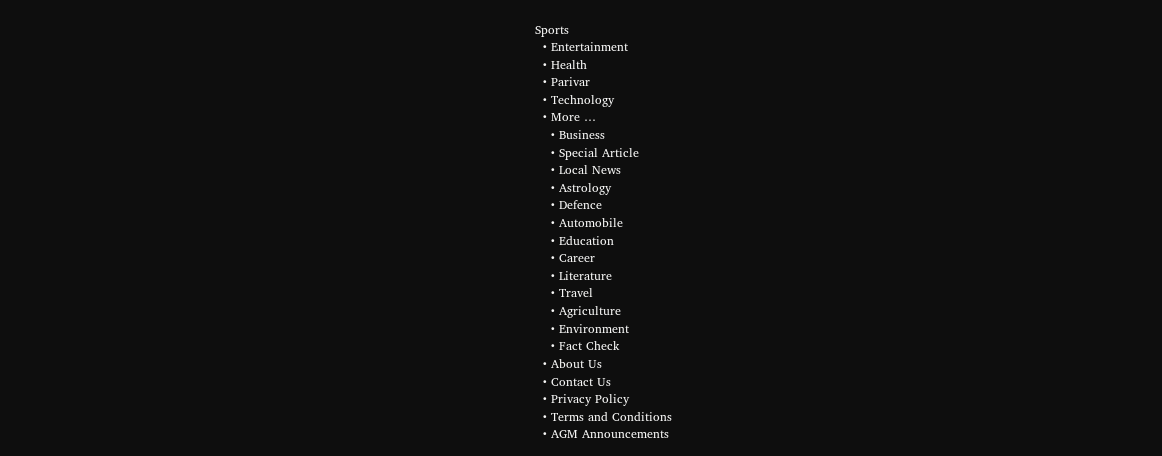Sports
  • Entertainment
  • Health
  • Parivar
  • Technology
  • More …
    • Business
    • Special Article
    • Local News
    • Astrology
    • Defence
    • Automobile
    • Education
    • Career
    • Literature
    • Travel
    • Agriculture
    • Environment
    • Fact Check
  • About Us
  • Contact Us
  • Privacy Policy
  • Terms and Conditions
  • AGM Announcements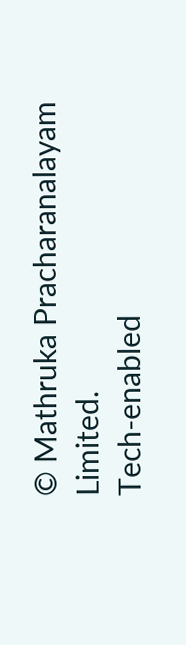© Mathruka Pracharanalayam Limited.
Tech-enabled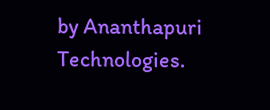by Ananthapuri Technologies.